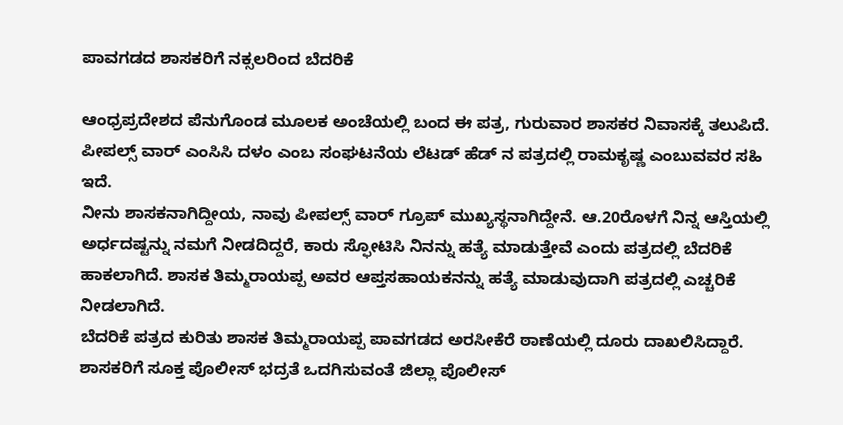ಪಾವಗಡದ ಶಾಸಕರಿಗೆ ನಕ್ಸಲರಿಂದ ಬೆದರಿಕೆ

ಆಂಧ್ರಪ್ರದೇಶದ ಪೆನುಗೊಂಡ ಮೂಲಕ ಅಂಚೆಯಲ್ಲಿ ಬಂದ ಈ ಪತ್ರ, ಗುರುವಾರ ಶಾಸಕರ ನಿವಾಸಕ್ಕೆ ತಲುಪಿದೆ. ಪೀಪಲ್ಸ್ ವಾರ್ ಎಂಸಿಸಿ ದಳಂ ಎಂಬ ಸಂಘಟನೆಯ ಲೆಟಡ್ ಹೆಡ್ ನ ಪತ್ರದಲ್ಲಿ ರಾಮಕೃಷ್ಣ ಎಂಬುವವರ ಸಹಿ ಇದೆ.
ನೀನು ಶಾಸಕನಾಗಿದ್ದೀಯ, ನಾವು ಪೀಪಲ್ಸ್ ವಾರ್ ಗ್ರೂಪ್ ಮುಖ್ಯಸ್ಥನಾಗಿದ್ದೇನೆ. ಆ.20ರೊಳಗೆ ನಿನ್ನ ಆಸ್ತಿಯಲ್ಲಿ ಅರ್ಧದಷ್ಟನ್ನು ನಮಗೆ ನೀಡದಿದ್ದರೆ, ಕಾರು ಸ್ಫೋಟಿಸಿ ನಿನನ್ನು ಹತ್ಯೆ ಮಾಡುತ್ತೇವೆ ಎಂದು ಪತ್ರದಲ್ಲಿ ಬೆದರಿಕೆ ಹಾಕಲಾಗಿದೆ. ಶಾಸಕ ತಿಮ್ಮರಾಯಪ್ಪ ಅವರ ಆಪ್ತಸಹಾಯಕನನ್ನು ಹತ್ಯೆ ಮಾಡುವುದಾಗಿ ಪತ್ರದಲ್ಲಿ ಎಚ್ಚರಿಕೆ ನೀಡಲಾಗಿದೆ.
ಬೆದರಿಕೆ ಪತ್ರದ ಕುರಿತು ಶಾಸಕ ತಿಮ್ಮರಾಯಪ್ಪ ಪಾವಗಡದ ಅರಸೀಕೆರೆ ಠಾಣೆಯಲ್ಲಿ ದೂರು ದಾಖಲಿಸಿದ್ದಾರೆ. ಶಾಸಕರಿಗೆ ಸೂಕ್ತ ಪೊಲೀಸ್ ಭದ್ರತೆ ಒದಗಿಸುವಂತೆ ಜಿಲ್ಲಾ ಪೊಲೀಸ್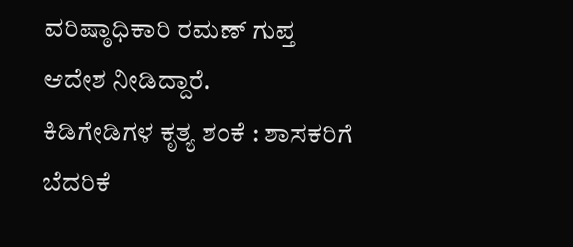ವರಿಷ್ಠಾಧಿಕಾರಿ ರಮಣ್ ಗುಪ್ತ ಆದೇಶ ನೀಡಿದ್ದಾರೆ.
ಕಿಡಿಗೇಡಿಗಳ ಕೃತ್ಯ ಶಂಕೆ : ಶಾಸಕರಿಗೆ ಬೆದರಿಕೆ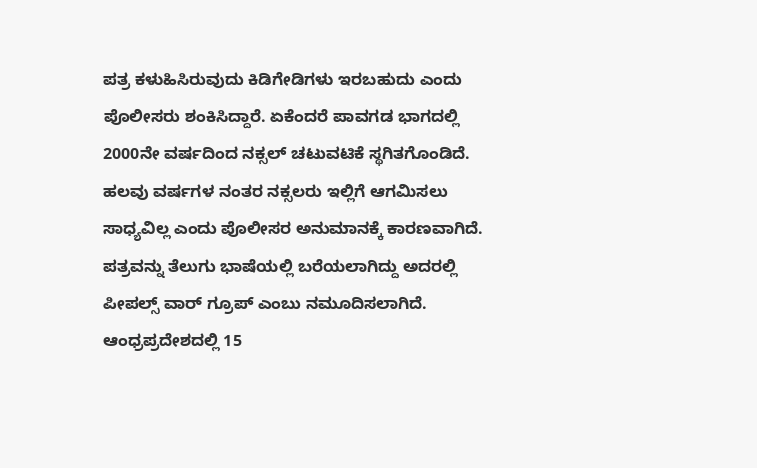ಪತ್ರ ಕಳುಹಿಸಿರುವುದು ಕಿಡಿಗೇಡಿಗಳು ಇರಬಹುದು ಎಂದು ಪೊಲೀಸರು ಶಂಕಿಸಿದ್ದಾರೆ. ಏಕೆಂದರೆ ಪಾವಗಡ ಭಾಗದಲ್ಲಿ 2000ನೇ ವರ್ಷದಿಂದ ನಕ್ಸಲ್ ಚಟುವಟಿಕೆ ಸ್ಥಗಿತಗೊಂಡಿದೆ. ಹಲವು ವರ್ಷಗಳ ನಂತರ ನಕ್ಸಲರು ಇಲ್ಲಿಗೆ ಆಗಮಿಸಲು ಸಾಧ್ಯವಿಲ್ಲ ಎಂದು ಪೊಲೀಸರ ಅನುಮಾನಕ್ಕೆ ಕಾರಣವಾಗಿದೆ.
ಪತ್ರವನ್ನು ತೆಲುಗು ಭಾಷೆಯಲ್ಲಿ ಬರೆಯಲಾಗಿದ್ದು ಅದರಲ್ಲಿ ಪೀಪಲ್ಸ್ ವಾರ್ ಗ್ರೂಪ್ ಎಂಬು ನಮೂದಿಸಲಾಗಿದೆ. ಆಂಧ್ರಪ್ರದೇಶದಲ್ಲಿ 15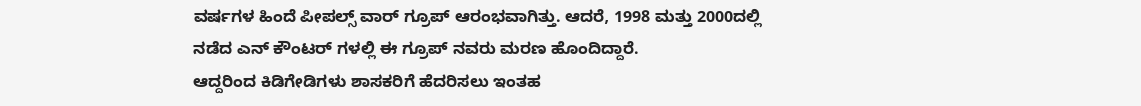ವರ್ಷಗಳ ಹಿಂದೆ ಪೀಪಲ್ಸ್ ವಾರ್ ಗ್ರೂಪ್ ಆರಂಭವಾಗಿತ್ತು. ಆದರೆ, 1998 ಮತ್ತು 2000ದಲ್ಲಿ ನಡೆದ ಎನ್ ಕೌಂಟರ್ ಗಳಲ್ಲಿ ಈ ಗ್ರೂಪ್ ನವರು ಮರಣ ಹೊಂದಿದ್ದಾರೆ.
ಆದ್ದರಿಂದ ಕಿಡಿಗೇಡಿಗಳು ಶಾಸಕರಿಗೆ ಹೆದರಿಸಲು ಇಂತಹ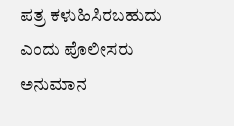ಪತ್ರ ಕಳುಹಿಸಿರಬಹುದು ಎಂದು ಪೊಲೀಸರು ಅನುಮಾನ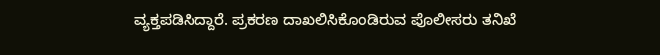ವ್ಯಕ್ತಪಡಿಸಿದ್ದಾರೆ. ಪ್ರಕರಣ ದಾಖಲಿಸಿಕೊಂಡಿರುವ ಪೊಲೀಸರು ತನಿಖೆ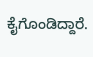ಕೈಗೊಂಡಿದ್ದಾರೆ.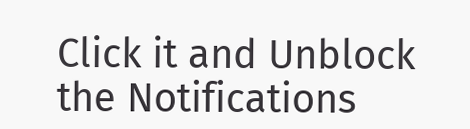Click it and Unblock the Notifications